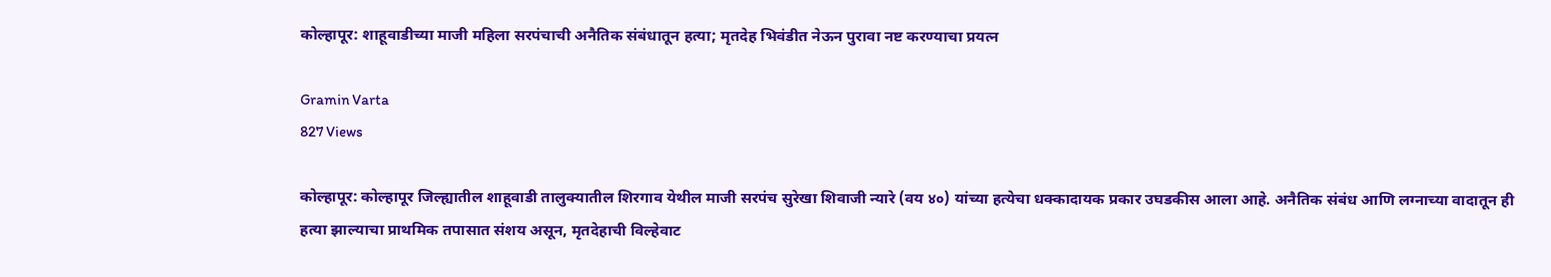कोल्हापूर: शाहूवाडीच्या माजी महिला सरपंचाची अनैतिक संबंधातून हत्या; मृतदेह भिवंडीत नेऊन पुरावा नष्ट करण्याचा प्रयत्न

Gramin Varta
827 Views

कोल्हापूर: कोल्हापूर जिल्ह्यातील शाहूवाडी तालुक्यातील शिरगाव येथील माजी सरपंच सुरेखा शिवाजी न्यारे (वय ४०) यांच्या हत्येचा धक्कादायक प्रकार उघडकीस आला आहे. अनैतिक संबंध आणि लग्नाच्या वादातून ही हत्या झाल्याचा प्राथमिक तपासात संशय असून, मृतदेहाची विल्हेवाट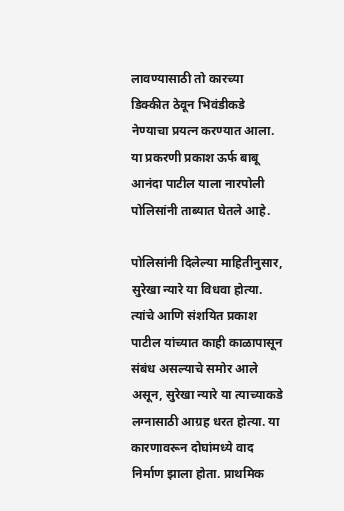लावण्यासाठी तो कारच्या डिक्कीत ठेवून भिवंडीकडे नेण्याचा प्रयत्न करण्यात आला. या प्रकरणी प्रकाश ऊर्फ बाबू आनंदा पाटील याला नारपोली पोलिसांनी ताब्यात घेतले आहे.

पोलिसांनी दिलेल्या माहितीनुसार, सुरेखा न्यारे या विधवा होत्या. त्यांचे आणि संशयित प्रकाश पाटील यांच्यात काही काळापासून संबंध असल्याचे समोर आले असून, सुरेखा न्यारे या त्याच्याकडे लग्नासाठी आग्रह धरत होत्या. या कारणावरून दोघांमध्ये वाद निर्माण झाला होता. प्राथमिक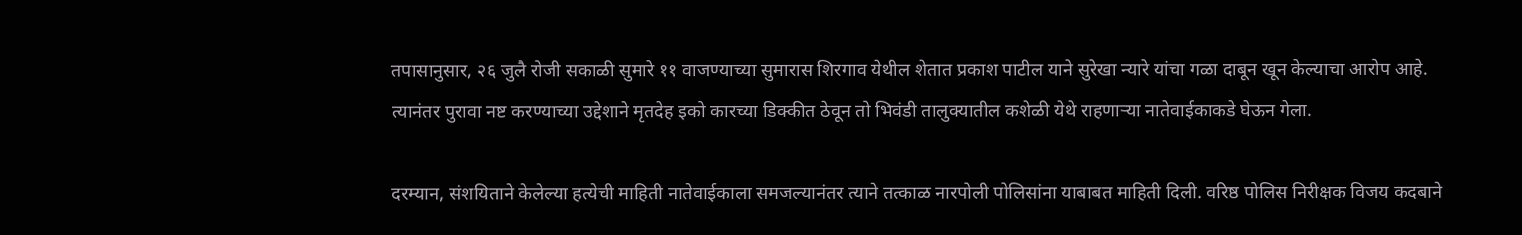तपासानुसार, २६ जुलै रोजी सकाळी सुमारे ११ वाजण्याच्या सुमारास शिरगाव येथील शेतात प्रकाश पाटील याने सुरेखा न्यारे यांचा गळा दाबून खून केल्याचा आरोप आहे. त्यानंतर पुरावा नष्ट करण्याच्या उद्देशाने मृतदेह इको कारच्या डिक्कीत ठेवून तो भिवंडी तालुक्यातील कशेळी येथे राहणाऱ्या नातेवाईकाकडे घेऊन गेला.

दरम्यान, संशयिताने केलेल्या हत्येची माहिती नातेवाईकाला समजल्यानंतर त्याने तत्काळ नारपोली पोलिसांना याबाबत माहिती दिली. वरिष्ठ पोलिस निरीक्षक विजय कदबाने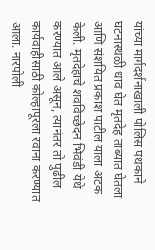यांच्या मार्गदर्शनाखाली पोलिस पथकाने घटनास्थळी धाव घेत मृतदेह ताब्यात घेतला आणि संशयित प्रकाश पाटील याला अटक केली. मृतदेहाचे शवविच्छेदन भिवंडी येथे करण्यात आले असून, त्यानंतर तो पुढील कार्यवाहीसाठी कोल्हापूरला रवाना करण्यात आला. नारपोली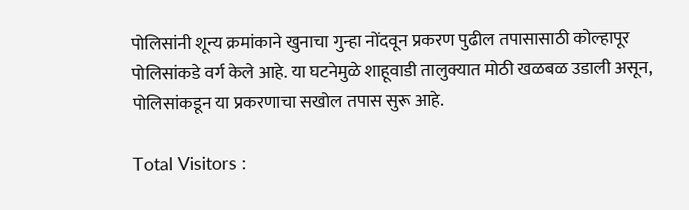पोलिसांनी शून्य क्रमांकाने खुनाचा गुन्हा नोंदवून प्रकरण पुढील तपासासाठी कोल्हापूर पोलिसांकडे वर्ग केले आहे. या घटनेमुळे शाहूवाडी तालुक्यात मोठी खळबळ उडाली असून, पोलिसांकडून या प्रकरणाचा सखोल तपास सुरू आहे.

Total Visitors :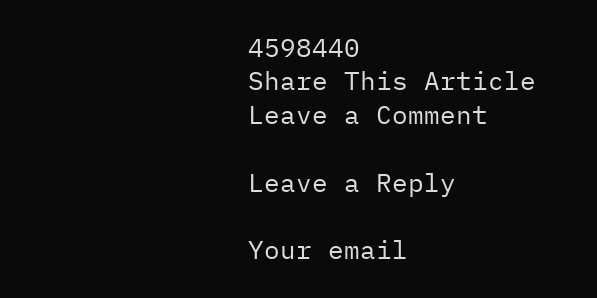4598440
Share This Article
Leave a Comment

Leave a Reply

Your email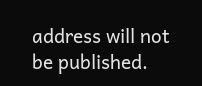address will not be published.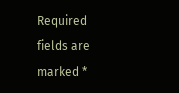Required fields are marked *